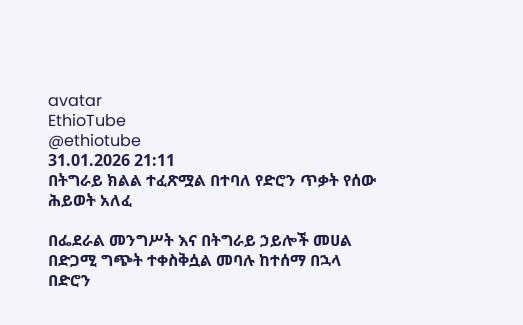avatar
EthioTube
@ethiotube
31.01.2026 21:11
በትግራይ ክልል ተፈጽሟል በተባለ የድሮን ጥቃት የሰው ሕይወት አለፈ

በፌደራል መንግሥት እና በትግራይ ኃይሎች መሀል በድጋሚ ግጭት ተቀስቅሷል መባሉ ከተሰማ በኋላ በድሮን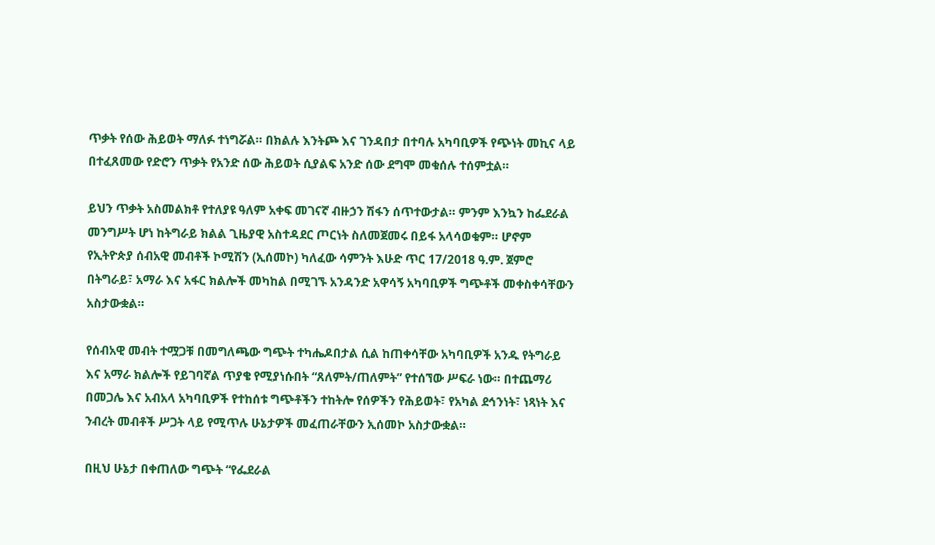ጥቃት የሰው ሕይወት ማለፉ ተነግሯል። በክልሉ እንትጮ እና ገንዳበታ በተባሉ አካባቢዎች የጭነት መኪና ላይ በተፈጸመው የድሮን ጥቃት የአንድ ሰው ሕይወት ሲያልፍ አንድ ሰው ደግሞ መቁሰሉ ተሰምቷል።

ይህን ጥቃት አስመልክቶ የተለያዩ ዓለም አቀፍ መገናኛ ብዙኃን ሽፋን ሰጥተውታል። ምንም እንኳን ከፌደራል መንግሥት ሆነ ከትግራይ ክልል ጊዜያዊ አስተዳደር ጦርነት ስለመጀመሩ በይፋ አላሳወቁም። ሆኖም የኢትዮጵያ ሰብአዊ መብቶች ኮሚሽን (ኢሰመኮ) ካለፈው ሳምንት እሁድ ጥር 17/2018 ዓ.ም. ጀምሮ በትግራይ፣ አማራ እና አፋር ክልሎች መካከል በሚገኙ አንዳንድ አዋሳኝ አካባቢዎች ግጭቶች መቀስቀሳቸውን አስታውቋል።

የሰብአዊ መብት ተሟጋቹ በመግለጫው ግጭት ተካሔዶበታል ሲል ከጠቀሳቸው አካባቢዎች አንዱ የትግራይ እና አማራ ክልሎች የይገባኛል ጥያቄ የሚያነሱበት “ጸለምት/ጠለምት” የተሰኘው ሥፍራ ነው። በተጨማሪ በመጋሌ እና አብአላ አካባቢዎች የተከሰቱ ግጭቶችን ተከትሎ የሰዎችን የሕይወት፣ የአካል ደኅንነት፣ ነጻነት እና ንብረት መብቶች ሥጋት ላይ የሚጥሉ ሁኔታዎች መፈጠራቸውን ኢሰመኮ አስታውቋል።

በዚህ ሁኔታ በቀጠለው ግጭት “የፌደራል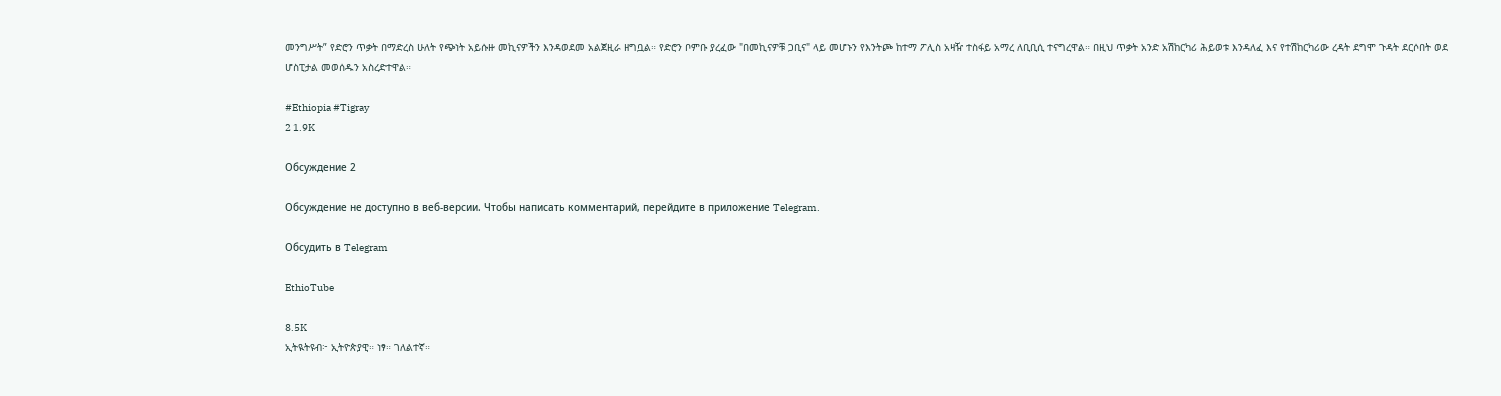መንግሥት” የድሮን ጥቃት በማድረስ ሁለት የጭነት አይሱዙ መኪናዎችን እንዳወደመ አልጀዚራ ዘግቧል። የድሮን ቦምቡ ያረፈው "በመኪናዎቹ ጋቢና" ላይ መሆኑን የእንትጮ ከተማ ፖሊስ አዛዥ ተስፋይ አማረ ለቢቢሲ ተናግረዋል። በዚህ ጥቃት አንድ አሽከርካሪ ሕይወቱ እንዳለፈ እና የተሽከርካሪው ረዳት ደግሞ ጉዳት ደርሶበት ወደ ሆስፒታል መወሰዱን አስረድተዋል።

#Ethiopia #Tigray
2 1.9K

Обсуждение 2

Обсуждение не доступно в веб-версии. Чтобы написать комментарий, перейдите в приложение Telegram.

Обсудить в Telegram

EthioTube

8.5K
ኢትዪትዩብ፦ ኢትዮጵያዊ። ነፃ። ገለልተኛ።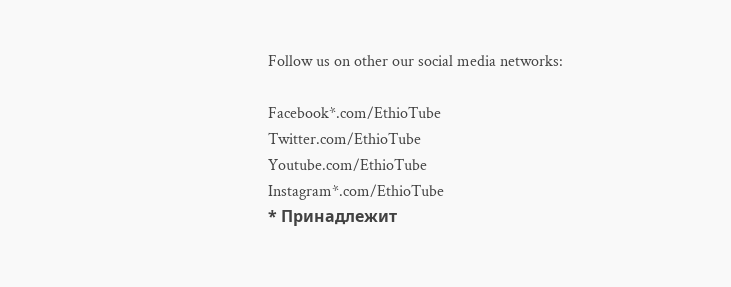Follow us on other our social media networks:

Facebook*.com/EthioTube
Twitter.com/EthioTube
Youtube.com/EthioTube
Instagram*.com/EthioTube
* Принадлежит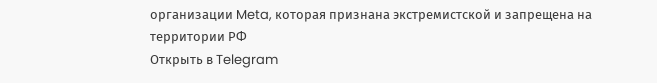организации Meta, которая признана экстремистской и запрещена на территории РФ
Открыть в Telegram